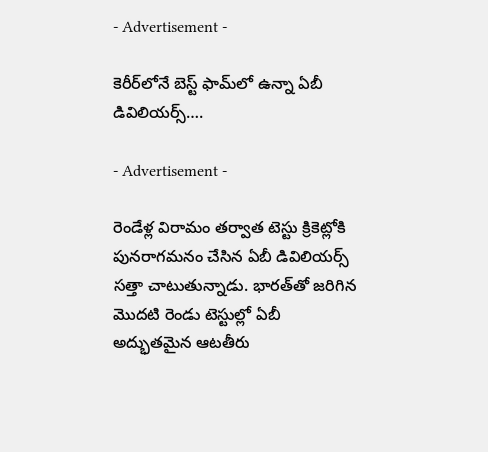- Advertisement -

కెరీర్‌లోనే బెస్ట్ ఫామ్‌లో ఉన్నా ఏబీ డివిలియర్స్….

- Advertisement -

రెండేళ్ల విరామం తర్వాత టెస్టు క్రికెట్లోకి పునరాగమనం చేసిన ఏబీ డివిలియర్స్ సత్తా చాటుతున్నాడు. భారత్‌తో జరిగిన మొదటి రెండు టెస్టుల్లో ఏబీ అద్భుతమైన ఆటతీరు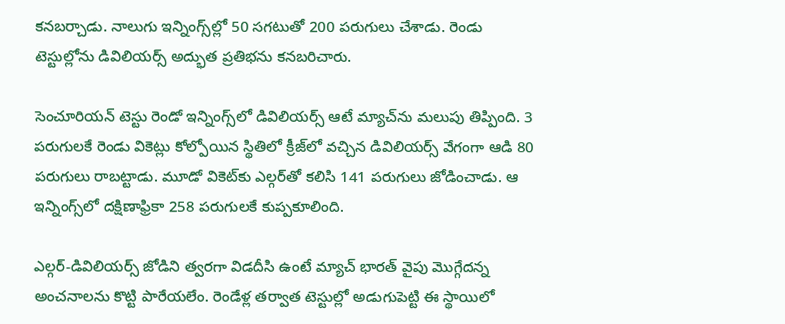కనబర్చాడు. నాలుగు ఇన్నింగ్స్‌ల్లో 50 సగటుతో 200 పరుగులు చేశాడు. రెండు టెస్టుల్లోను డివిలియ‌ర్స్ అద్భుత ప్ర‌తిభ‌ను క‌న‌బ‌రిచారు.

సెంచూరియన్ టెస్టు రెండో ఇన్నింగ్స్‌లో డివిలియర్స్ ఆటే మ్యాచ్‌ను మలుపు తిప్పింది. 3 పరుగులకే రెండు వికెట్లు కోల్పోయిన స్థితిలో క్రీజ్‌లో వచ్చిన డివిలియర్స్ వేగంగా ఆడి 80 పరుగులు రాబట్టాడు. మూడో వికెట్‌కు ఎల్గర్‌తో కలిసి 141 పరుగులు జోడించాడు. ఆ ఇన్నింగ్స్‌లో దక్షిణాఫ్రికా 258 పరుగులకే కుప్పకూలింది.

ఎల్గర్-డివిలియర్స్ జోడిని త్వరగా విడదీసి ఉంటే మ్యాచ్ భారత్ వైపు మొగ్గేదన్న అంచనాలను కొట్టి పారేయలేం. రెండేళ్ల తర్వాత టెస్టుల్లో అడుగుపెట్టి ఈ స్థాయిలో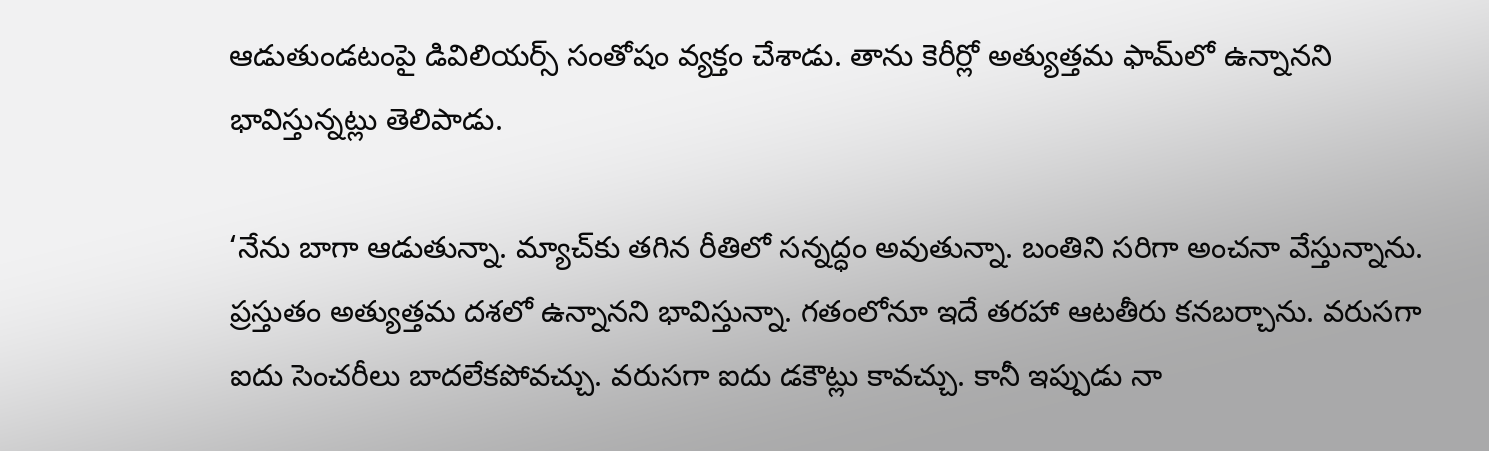ఆడుతుండటంపై డివిలియర్స్ సంతోషం వ్యక్తం చేశాడు. తాను కెరీర్లో అత్యుత్తమ ఫామ్‌లో ఉన్నానని భావిస్తున్నట్లు తెలిపాడు.

‘నేను బాగా ఆడుతున్నా. మ్యాచ్‌కు తగిన రీతిలో సన్నద్ధం అవుతున్నా. బంతిని సరిగా అంచనా వేస్తున్నాను. ప్రస్తుతం అత్యుత్తమ దశలో ఉన్నానని భావిస్తున్నా. గతంలోనూ ఇదే తరహా ఆటతీరు కనబర్చాను. వరుసగా ఐదు సెంచరీలు బాదలేకపోవచ్చు. వరుసగా ఐదు డకౌట్లు కావచ్చు. కానీ ఇప్పుడు నా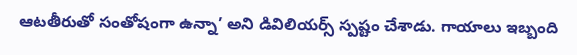ఆటతీరుతో సంతోషంగా ఉన్నా’ అని డివిలియర్స్ స్పష్టం చేశాడు. గాయాలు ఇబ్బంది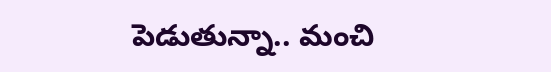పెడుతున్నా.. మంచి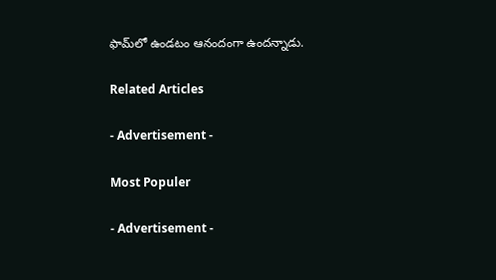ఫామ్‌లో ఉండటం ఆనందంగా ఉందన్నాడు.

Related Articles

- Advertisement -

Most Populer

- Advertisement -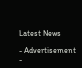Latest News

- Advertisement -